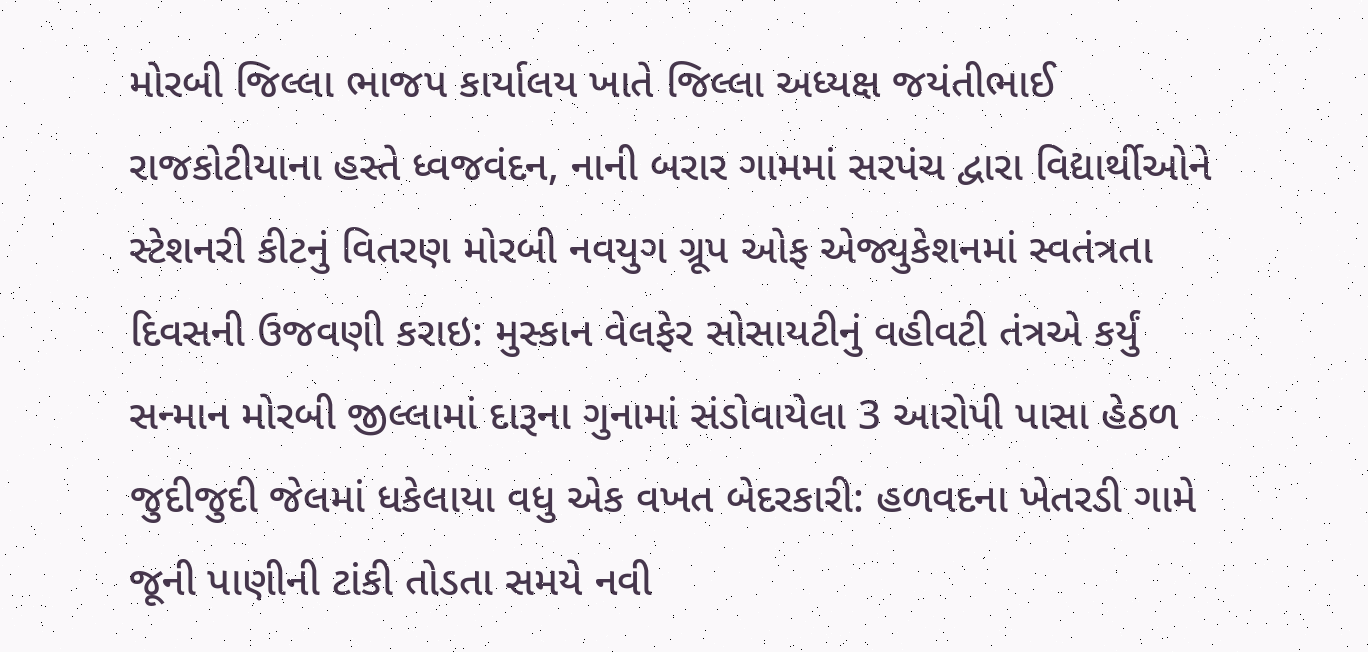મોરબી જિલ્લા ભાજપ કાર્યાલય ખાતે જિલ્લા અધ્યક્ષ જયંતીભાઈ રાજકોટીયાના હસ્તે ધ્વજવંદન, નાની બરાર ગામમાં સરપંચ દ્વારા વિદ્યાર્થીઓને સ્ટેશનરી કીટનું વિતરણ મોરબી નવયુગ ગ્રૂપ ઓફ એજ્યુકેશનમાં સ્વતંત્રતા દિવસની ઉજવણી કરાઇ: મુસ્કાન વેલફેર સોસાયટીનું વહીવટી તંત્રએ કર્યું સન્માન મોરબી જીલ્લામાં દારૂના ગુનામાં સંડોવાયેલા 3 આરોપી પાસા હેઠળ જુદીજુદી જેલમાં ધકેલાયા વધુ એક વખત બેદરકારી: હળવદના ખેતરડી ગામે જૂની પાણીની ટાંકી તોડતા સમયે નવી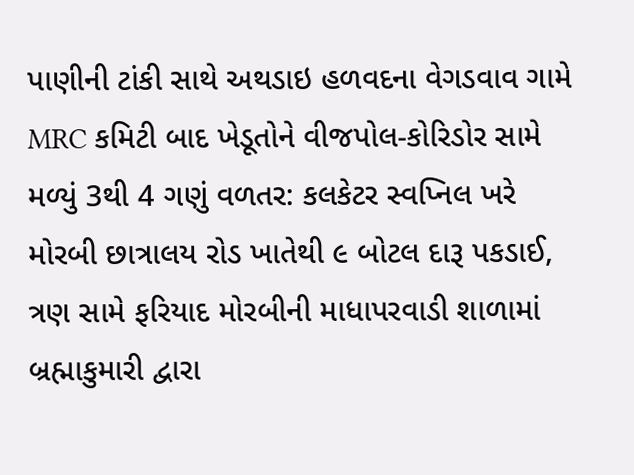પાણીની ટાંકી સાથે અથડાઇ હળવદના વેગડવાવ ગામે MRC કમિટી બાદ ખેડૂતોને વીજપોલ-કોરિડોર સામે મળ્યું 3થી 4 ગણું વળતર: કલકેટર સ્વપ્નિલ ખરે મોરબી છાત્રાલય રોડ ખાતેથી ૯ બોટલ દારૂ પકડાઈ, ત્રણ સામે ફરિયાદ મોરબીની માધાપરવાડી શાળામાં બ્રહ્માકુમારી દ્વારા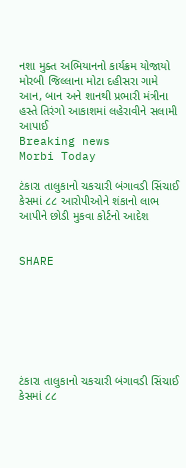નશા મુક્ત અભિયાનનો કાર્યક્રમ યોજાયો મોરબી જિલ્લાના મોટા દહીસરા ગામે આન, બાન અને શાનથી પ્રભારી મંત્રીના હસ્તે તિરંગો આકાશમાં લહેરાવીને સલામી આપાઈ
Breaking news
Morbi Today

ટંકારા તાલુકાનો ચકચારી બંગાવડી સિંચાઈ કેસમાં ૮૮ આરોપીઓને શંકાનો લાભ આપીને છોડી મુકવા કોર્ટનો આદેશ


SHARE







ટંકારા તાલુકાનો ચકચારી બંગાવડી સિંચાઈ કેસમાં ૮૮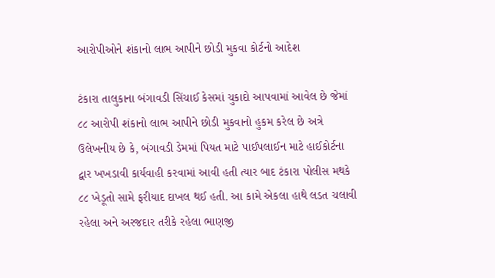આરોપીઓને શંકાનો લાભ આપીને છોડી મુકવા કોર્ટનો આદેશ

ટંકારા તાલુકાના બંગાવડી સિંચાઈ કેસમાં ચુકાદો આપવામાં આવેલ છે જેમાં ૮૮ આરોપી શંકાનો લાભ આપીને છોડી મુકવાનો હુકમ કરેલ છે અત્રે ઉલેખનીય છે કે, બંગાવડી ડેમમાં પિયત માટે પાઈપલાઈન માટે હાઈકોર્ટના દ્વાર ખખડાવી કાર્યવાહી કરવામાં આવી હતી ત્યાર બાદ ટંકારા પોલીસ મથકે ૮૮ ખેડૂતો સામે ફરીયાદ દાખલ થઈ હતી. આ કામે એકલા હાથે લડત ચલાવી રહેલા અને અરજદાર તરીકે રહેલા ભાણજી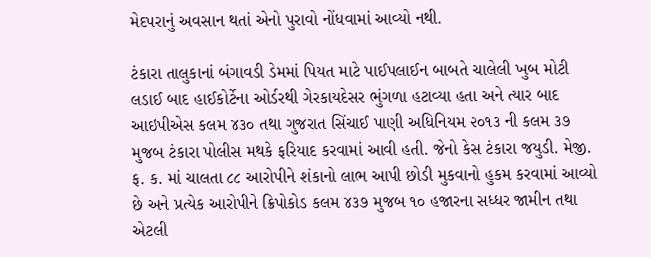મેદપરાનું અવસાન થતાં એનો પુરાવો નોંધવામાં આવ્યો નથી.

ટંકારા તાલુકાનાં બંગાવડી ડેમમાં પિયત માટે પાઈપલાઈન બાબતે ચાલેલી ખુબ મોટી લડાઈ બાદ હાઈકોર્ટેના ઓર્ડરથી ગેરકાયદેસર ભુંગળા હટાવ્યા હતા અને ત્યાર બાદ આઇપીએસ કલમ ૪૩૦ તથા ગુજરાત સિંચાઈ પાણી અધિનિયમ ૨૦૧૩ ની કલમ ૩૭ મુજબ ટંકારા પોલીસ મથકે ફરિયાદ કરવામાં આવી હતી. જેનો કેસ ટંકારા જયુડી. મેજી. ફ. ક. માં ચાલતા ૮૮ આરોપીને શંકાનો લાભ આપી છોડી મુકવાનો હુકમ કરવામાં આવ્યો છે અને પ્રત્યેક આરોપીને ક્રિપોકોડ કલમ ૪૩૭ મુજબ ૧૦ હજારના સધ્ધર જામીન તથા એટલી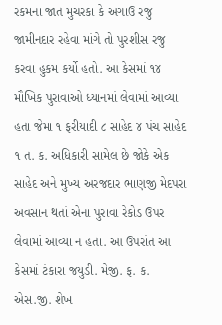રકમના જાત મુચરકા કે અગાઉ રજુ જામીનદાર રહેવા માંગે તો પુરશીસ રજુ કરવા હુકમ કર્યો હતો. આ કેસમાં ૧૪ મૌખિક પુરાવાઓ ધ્યાનમાં લેવામાં આવ્યા હતા જેમા ૧ ફરીયાદી ૮ સાહેદ ૪ પંચ સાહેદ ૧ ત. ક. અધિકારી સામેલ છે જોકે એક સાહેદ અને મુખ્ય અરજદાર ભાણજી મેદપરા અવસાન થતાં એના પુરાવા રેકોડ ઉપર લેવામાં આવ્યા ન હતા. આ ઉપરાંત આ કેસમાં ટંકારા જયુડી. મેજી. ફ. ક. એસ.જી. શેખ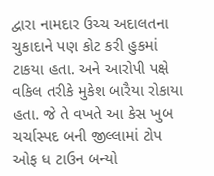દ્વારા નામદાર ઉચ્ચ અદાલતના ચુકાદાને પણ કોટ કરી હુકમાં ટાકયા હતા. અને આરોપી પક્ષે વકિલ તરીકે મુકેશ બારૈયા રોકાયા હતા. જે તે વખતે આ કેસ ખુબ ચર્ચાસ્પદ બની જીલ્લામાં ટોપ ઓફ ધ ટાઉન બન્યો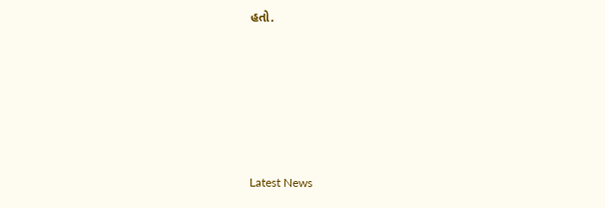હતો.






Latest News